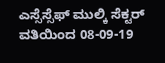ಎಸ್ಸೆಸ್ಸೆಫ್ ಮುಲ್ಕಿ ಸೆಕ್ಟರ್ ವತಿಯಿಂದ 08-09-19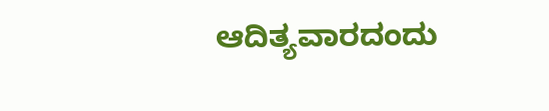ಆದಿತ್ಯವಾರದಂದು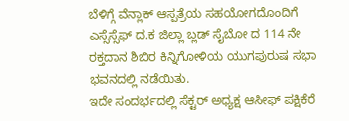ಬೆಳಿಗ್ಗೆ ವೆನ್ಲಾಕ್ ಆಸ್ಪತ್ರೆಯ ಸಹಯೋಗದೊಂದಿಗೆ ಎಸ್ಸೆಸ್ಸೆಫ್ ದ.ಕ ಜಿಲ್ಲಾ ಬ್ಲಡ್ ಸೈಬೋ ದ 114 ನೇ ರಕ್ತದಾನ ಶಿಬಿರ ಕಿನ್ನಿಗೋಳಿಯ ಯುಗಪುರುಷ ಸಭಾ ಭವನದಲ್ಲಿ ನಡೆಯಿತು.
ಇದೇ ಸಂದರ್ಭದಲ್ಲಿ ಸೆಕ್ಟರ್ ಅಧ್ಯಕ್ಷ ಆಸೀಫ್ ಪಕ್ಷಿಕೆರೆ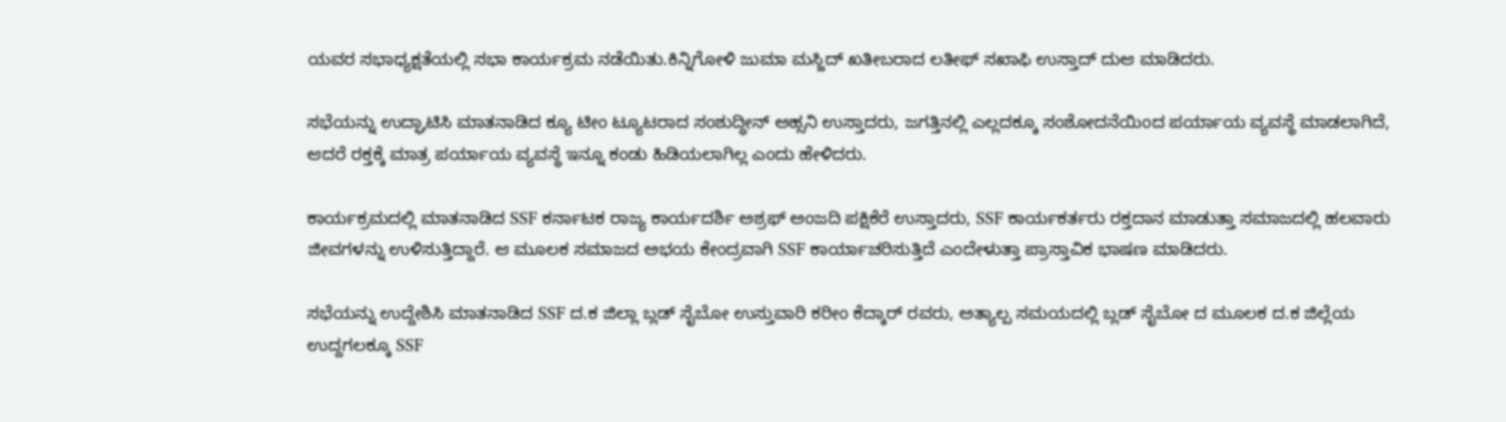ಯವರ ಸಭಾಧ್ಯಕ್ಷತೆಯಲ್ಲಿ ಸಭಾ ಕಾರ್ಯಕ್ರಮ ನಡೆಯಿತು.ಕಿನ್ನಿಗೋಳಿ ಜುಮಾ ಮಸ್ಜಿದ್ ಖತೀಬರಾದ ಲತೀಫ್ ಸಖಾಫಿ ಉಸ್ತಾದ್ ದುಆ ಮಾಡಿದರು.

ಸಭೆಯನ್ನು ಉದ್ಘಾಟಿಸಿ ಮಾತನಾಡಿದ ಕ್ಯೂ ಟೀಂ ಟ್ಯೂಟರಾದ ಸಂಶುದ್ಧೀನ್ ಅಹ್ಸನಿ ಉಸ್ತಾದರು, ಜಗತ್ತಿನಲ್ಲಿ ಎಲ್ಲದಕ್ಕೂ ಸಂಶೋದನೆಯಿಂದ ಪರ್ಯಾಯ ವ್ಯವಸ್ಥೆ ಮಾಡಲಾಗಿದೆ, ಆದರೆ ರಕ್ತಕ್ಕೆ ಮಾತ್ರ ಪರ್ಯಾಯ ವ್ಯವಸ್ಥೆ ಇನ್ನೂ ಕಂಡು ಹಿಡಿಯಲಾಗಿಲ್ಲ ಎಂದು ಹೇಳಿದರು.

ಕಾರ್ಯಕ್ರಮದಲ್ಲಿ ಮಾತನಾಡಿದ SSF ಕರ್ನಾಟಕ ರಾಜ್ಯ ಕಾರ್ಯದರ್ಶಿ ಅಶ್ರಫ್ ಅಂಜದಿ ಪಕ್ಷಿಕೆರೆ ಉಸ್ತಾದರು, SSF ಕಾರ್ಯಕರ್ತರು ರಕ್ತದಾನ ಮಾಡುತ್ತಾ ಸಮಾಜದಲ್ಲಿ ಹಲವಾರು ಜೀವಗಳನ್ನು ಉಳಿಸುತ್ತಿದ್ದಾರೆ. ಆ ಮೂಲಕ ಸಮಾಜದ ಅಭಯ ಕೇಂದ್ರವಾಗಿ SSF ಕಾರ್ಯಾಚರಿಸುತ್ತಿದೆ ಎಂದೇಳುತ್ತಾ ಪ್ರಾಸ್ತಾವಿಕ ಭಾಷಣ ಮಾಡಿದರು.

ಸಭೆಯನ್ನು ಉದ್ದೇಶಿಸಿ ಮಾತನಾಡಿದ SSF ದ.ಕ ಜಿಲ್ಲಾ ಬ್ಲಡ್ ಸೈಬೋ ಉಸ್ತುವಾರಿ ಕರೀಂ ಕೆದ್ಕಾರ್ ರವರು, ಅತ್ಯಾಲ್ಪ ಸಮಯದಲ್ಲಿ ಬ್ಲಡ್ ಸೈಬೋ ದ ಮೂಲಕ ದ.ಕ ಜಿಲ್ಲೆಯ ಉದ್ದಗಲಕ್ಕೂ SSF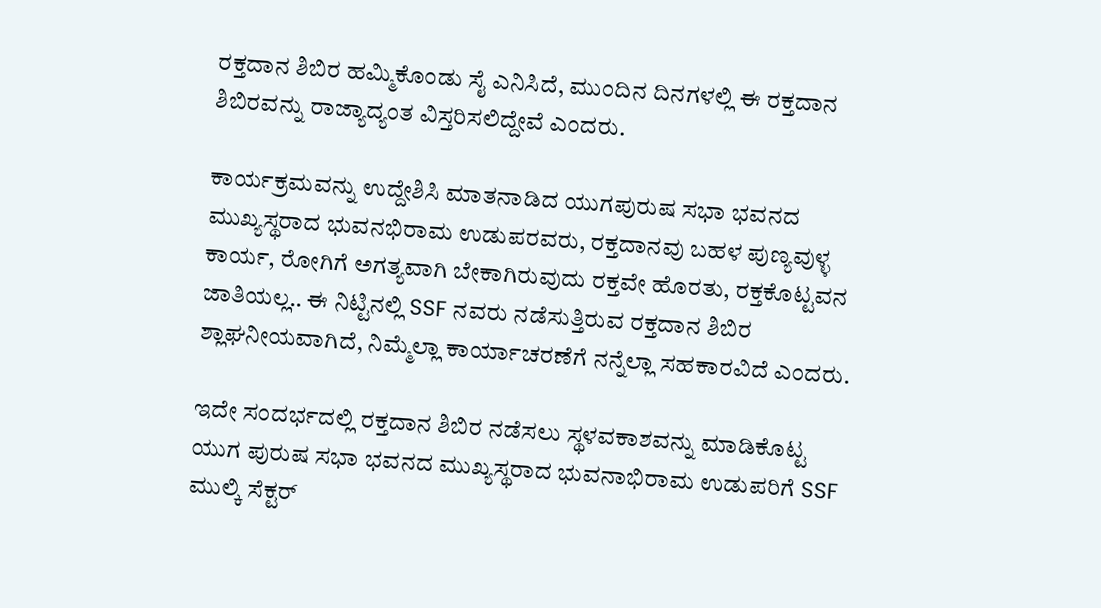ರಕ್ತದಾನ ಶಿಬಿರ ಹಮ್ಮಿಕೊಂಡು ಸೈ ಎನಿಸಿದೆ, ಮುಂದಿನ ದಿನಗಳಲ್ಲಿ ಈ ರಕ್ತದಾನ ಶಿಬಿರವನ್ನು ರಾಜ್ಯಾದ್ಯಂತ ವಿಸ್ತರಿಸಲಿದ್ದೇವೆ ಎಂದರು.

ಕಾರ್ಯಕ್ರಮವನ್ನು ಉದ್ದೇಶಿಸಿ ಮಾತನಾಡಿದ ಯುಗಪುರುಷ ಸಭಾ ಭವನದ ಮುಖ್ಯಸ್ಥರಾದ ಭುವನಭಿರಾಮ ಉಡುಪರವರು, ರಕ್ತದಾನವು ಬಹಳ ಪುಣ್ಯವುಳ್ಳ ಕಾರ್ಯ, ರೋಗಿಗೆ ಅಗತ್ಯವಾಗಿ ಬೇಕಾಗಿರುವುದು ರಕ್ತವೇ ಹೊರತು, ರಕ್ತಕೊಟ್ಟವನ ಜಾತಿಯಲ್ಲ.. ಈ ನಿಟ್ಟಿನಲ್ಲಿ SSF ನವರು ನಡೆಸುತ್ತಿರುವ ರಕ್ತದಾನ ಶಿಬಿರ ಶ್ಲಾಘನೀಯವಾಗಿದೆ, ನಿಮ್ಮೆಲ್ಲಾ ಕಾರ್ಯಾಚರಣೆಗೆ ನನ್ನೆಲ್ಲಾ ಸಹಕಾರವಿದೆ ಎಂದರು.

ಇದೇ ಸಂದರ್ಭದಲ್ಲಿ ರಕ್ತದಾನ ಶಿಬಿರ ನಡೆಸಲು ಸ್ಥಳವಕಾಶವನ್ನು ಮಾಡಿಕೊಟ್ಟ ಯುಗ ಪುರುಷ ಸಭಾ ಭವನದ ಮುಖ್ಯಸ್ಥರಾದ ಭುವನಾಭಿರಾಮ ಉಡುಪರಿಗೆ SSF ಮುಲ್ಕಿ ಸೆಕ್ಟರ್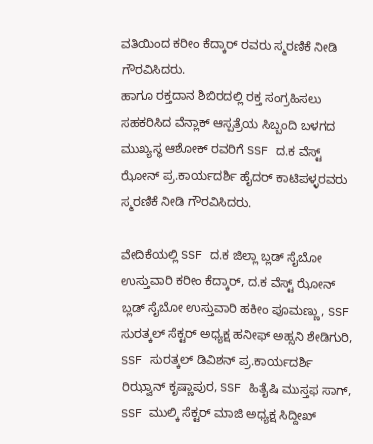ವತಿಯಿಂದ ಕರೀಂ ಕೆದ್ಕಾರ್ ರವರು ಸ್ಮರಣಿಕೆ ನೀಡಿ ಗೌರವಿಸಿದರು.
ಹಾಗೂ ರಕ್ತದಾನ ಶಿಬಿರದಲ್ಲಿ ರಕ್ತ ಸಂಗ್ರಹಿಸಲು ಸಹಕರಿಸಿದ ವೆನ್ಲಾಕ್ ಆಸ್ಪತ್ರೆಯ ಸಿಬ್ಬಂದಿ ಬಳಗದ ಮುಖ್ಯಸ್ಥ ಆಶೋಕ್ ರವರಿಗೆ SSF ದ.ಕ ವೆಸ್ಟ್ ಝೋನ್ ಪ್ರ.ಕಾರ್ಯದರ್ಶಿ ಹೈದರ್ ಕಾಟಿಪಳ್ಳರವರು ಸ್ಮರಣಿಕೆ ನೀಡಿ ಗೌರವಿಸಿದರು.

ವೇದಿಕೆಯಲ್ಲಿ SSF ದ.ಕ ಜಿಲ್ಲಾ ಬ್ಲಡ್ ಸೈಬೋ ಉಸ್ತುವಾರಿ ಕರೀಂ ಕೆದ್ಕಾರ್, ದ.ಕ ವೆಸ್ಟ್ ಝೋನ್ ಬ್ಲಡ್ ಸೈಬೋ ಉಸ್ತುವಾರಿ ಹಕೀಂ ಪೂಮಣ್ಣು, SSF ಸುರತ್ಕಲ್ ಸೆಕ್ಟರ್ ಅಧ್ಯಕ್ಷ ಹನೀಫ್ ಅಹ್ಸನಿ ಶೇಡಿಗುರಿ, SSF ಸುರತ್ಕಲ್ ಡಿವಿಶನ್ ಪ್ರ.ಕಾರ್ಯದರ್ಶಿ ರಿಝ್ವಾನ್ ಕೃಷ್ಣಾಪುರ, SSF ಹಿತೈಷಿ ಮುಸ್ತಫ ಸಾಗ್, SSF ಮುಲ್ಕಿ ಸೆಕ್ಟರ್ ಮಾಜಿ ಅಧ್ಯಕ್ಷ ಸಿದ್ದೀಖ್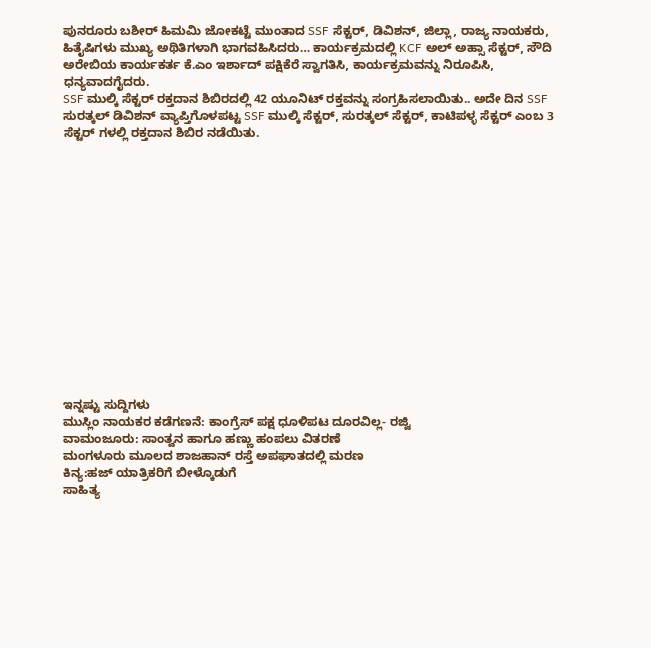ಪುನರೂರು ಬಶೀರ್ ಹಿಮಮಿ ಜೋಕಟ್ಟೆ ಮುಂತಾದ SSF ಸೆಕ್ಟರ್, ಡಿವಿಶನ್, ಜಿಲ್ಲಾ, ರಾಜ್ಯ ನಾಯಕರು, ಹಿತೈಷಿಗಳು ಮುಖ್ಯ ಅಥಿತಿಗಳಾಗಿ ಭಾಗವಹಿಸಿದರು… ಕಾರ್ಯಕ್ರಮದಲ್ಲಿ KCF ಅಲ್ ಅಹ್ಸಾ ಸೆಕ್ಟರ್, ಸೌದಿ ಅರೇಬಿಯ ಕಾರ್ಯಕರ್ತ ಕೆ.ಎಂ ಇರ್ಶಾದ್ ಪಕ್ಷಿಕೆರೆ ಸ್ವಾಗತಿಸಿ, ಕಾರ್ಯಕ್ರಮವನ್ನು ನಿರೂಪಿಸಿ, ಧನ್ಯವಾದಗೈದರು.
SSF ಮುಲ್ಕಿ ಸೆಕ್ಟರ್ ರಕ್ತದಾನ ಶಿಬಿರದಲ್ಲಿ 42 ಯೂನಿಟ್ ರಕ್ತವನ್ನು ಸಂಗ್ರಹಿಸಲಾಯಿತು.. ಅದೇ ದಿನ SSF ಸುರತ್ಕಲ್ ಡಿವಿಶನ್ ವ್ಯಾಪ್ತಿಗೊಳಪಟ್ಟ SSF ಮುಲ್ಕಿ ಸೆಕ್ಟರ್, ಸುರತ್ಕಲ್ ಸೆಕ್ಟರ್, ಕಾಟಿಪಳ್ಳ ಸೆಕ್ಟರ್ ಎಂಬ 3 ಸೆಕ್ಟರ್ ಗಳಲ್ಲಿ ರಕ್ತದಾನ ಶಿಬಿರ ನಡೆಯಿತು.















ಇನ್ನಷ್ಟು ಸುದ್ದಿಗಳು
ಮುಸ್ಲಿಂ ನಾಯಕರ ಕಡೆಗಣನೆ: ಕಾಂಗ್ರೆಸ್ ಪಕ್ಷ ಧೂಳಿಪಟ ದೂರವಿಲ್ಲ- ರಜ್ವಿ
ವಾಮಂಜೂರು: ಸಾಂತ್ವನ ಹಾಗೂ ಹಣ್ಣು ಹಂಪಲು ವಿತರಣೆ
ಮಂಗಳೂರು ಮೂಲದ ಶಾಜಹಾನ್ ರಸ್ತೆ ಅಪಘಾತದಲ್ಲಿ ಮರಣ
ಕಿನ್ಯ:ಹಜ್ ಯಾತ್ರಿಕರಿಗೆ ಬೀಳ್ಕೊಡುಗೆ
ಸಾಹಿತ್ಯ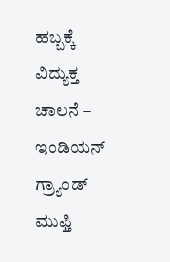ಹಬ್ಬಕ್ಕೆ ವಿದ್ಯುಕ್ತ ಚಾಲನೆ – ಇಂಡಿಯನ್ ಗ್ರ್ಯಾಂಡ್ ಮುಫ್ತಿ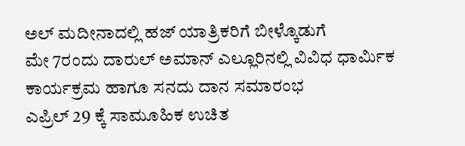ಅಲ್ ಮದೀನಾದಲ್ಲಿ ಹಜ್ ಯಾತ್ರಿಕರಿಗೆ ಬೀಳ್ಕೊಡುಗೆ
ಮೇ 7ರಂದು ದಾರುಲ್ ಅಮಾನ್ ಎಲ್ಲೂರಿನಲ್ಲಿ ವಿವಿಧ ಧಾರ್ಮಿಕ ಕಾರ್ಯಕ್ರಮ ಹಾಗೂ ಸನದು ದಾನ ಸಮಾರಂಭ
ಎಪ್ರಿಲ್ 29 ಕ್ಕೆ ಸಾಮೂಹಿಕ ಉಚಿತ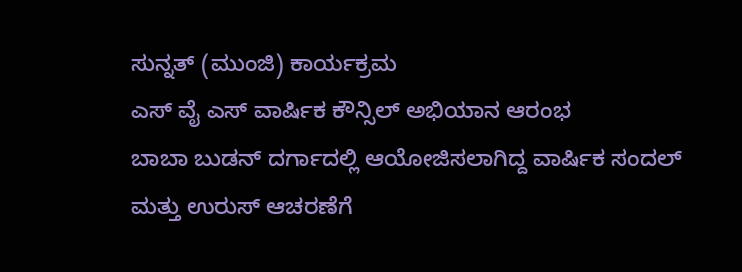ಸುನ್ನತ್ (ಮುಂಜಿ) ಕಾರ್ಯಕ್ರಮ
ಎಸ್ ವೈ ಎಸ್ ವಾರ್ಷಿಕ ಕೌನ್ಸಿಲ್ ಅಭಿಯಾನ ಆರಂಭ
ಬಾಬಾ ಬುಡನ್ ದರ್ಗಾದಲ್ಲಿ ಆಯೋಜಿಸಲಾಗಿದ್ದ ವಾರ್ಷಿಕ ಸಂದಲ್ ಮತ್ತು ಉರುಸ್ ಆಚರಣೆಗೆ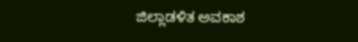ಜಿಲ್ಲಾಡಳಿತ ಅವಕಾಶ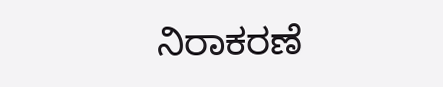ನಿರಾಕರಣೆ